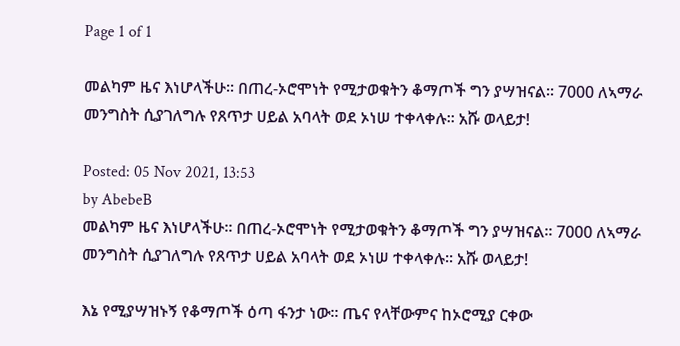Page 1 of 1

መልካም ዜና እነሆላችሁ፡፡ በጠረ-ኦሮሞነት የሚታወቁትን ቆማጦች ግን ያሣዝናል፡፡ 7000 ለኣማራ መንግስት ሲያገለግሉ የጸጥታ ሀይል አባላት ወደ ኦነሠ ተቀላቀሉ፡፡ አሹ ወላይታ!

Posted: 05 Nov 2021, 13:53
by AbebeB
መልካም ዜና እነሆላችሁ፡፡ በጠረ-ኦሮሞነት የሚታወቁትን ቆማጦች ግን ያሣዝናል፡፡ 7000 ለኣማራ መንግስት ሲያገለግሉ የጸጥታ ሀይል አባላት ወደ ኦነሠ ተቀላቀሉ፡፡ አሹ ወላይታ!

እኔ የሚያሣዝኑኝ የቆማጦች ዕጣ ፋንታ ነው፡፡ ጤና የላቸውምና ከኦሮሚያ ርቀው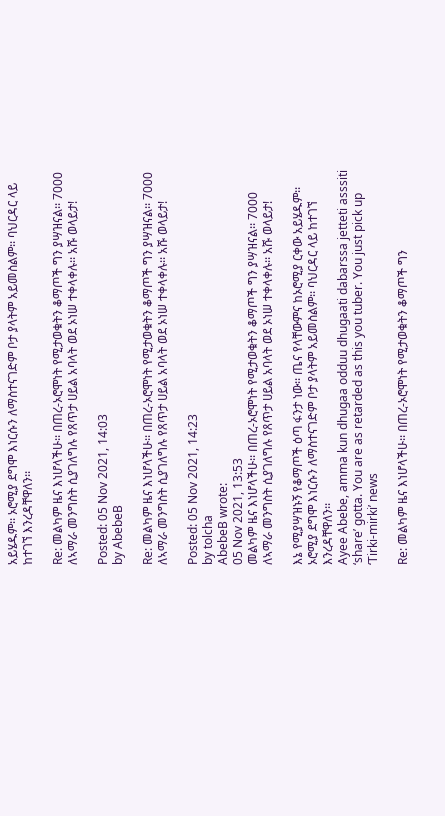አይሄዱም፡፡ ኦሮሚያ ደግሞ እነርሱን ለማስተናገድም ቦታ ያላትም አይመስልም፡፡ ባህርዳር ላይ ከተገኘ እንረዳቸዋለን፡፡

Re: መልካም ዜና እነሆላችሁ፡፡ በጠረ-ኦሮሞነት የሚታወቁትን ቆማጦች ግን ያሣዝናል፡፡ 7000 ለኣማራ መንግስት ሲያገለግሉ የጸጥታ ሀይል አባላት ወደ ኦነሠ ተቀላቀሉ፡፡ አሹ ወላይታ!

Posted: 05 Nov 2021, 14:03
by AbebeB

Re: መልካም ዜና እነሆላችሁ፡፡ በጠረ-ኦሮሞነት የሚታወቁትን ቆማጦች ግን ያሣዝናል፡፡ 7000 ለኣማራ መንግስት ሲያገለግሉ የጸጥታ ሀይል አባላት ወደ ኦነሠ ተቀላቀሉ፡፡ አሹ ወላይታ!

Posted: 05 Nov 2021, 14:23
by tolcha
AbebeB wrote:
05 Nov 2021, 13:53
መልካም ዜና እነሆላችሁ፡፡ በጠረ-ኦሮሞነት የሚታወቁትን ቆማጦች ግን ያሣዝናል፡፡ 7000 ለኣማራ መንግስት ሲያገለግሉ የጸጥታ ሀይል አባላት ወደ ኦነሠ ተቀላቀሉ፡፡ አሹ ወላይታ!

እኔ የሚያሣዝኑኝ የቆማጦች ዕጣ ፋንታ ነው፡፡ ጤና የላቸውምና ከኦሮሚያ ርቀው አይሄዱም፡፡ ኦሮሚያ ደግሞ እነርሱን ለማስተናገድም ቦታ ያላትም አይመስልም፡፡ ባህርዳር ላይ ከተገኘ እንረዳቸዋለን፡፡
Ayee Abebe, amma kun dhugaa odduu dhugaati dabarssa jetteti asssiti ‘share’ gotta. You are as retarded as this you tuber. You just pick up ‘Tirki-mirki’ news

Re: መልካም ዜና እነሆላችሁ፡፡ በጠረ-ኦሮሞነት የሚታወቁትን ቆማጦች ግን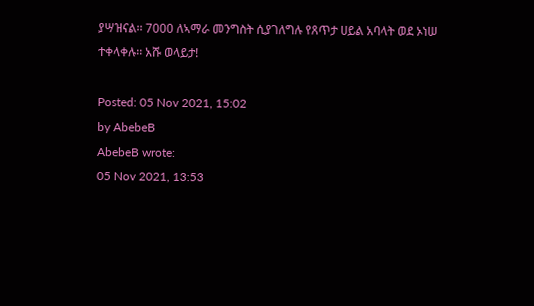ያሣዝናል፡፡ 7000 ለኣማራ መንግስት ሲያገለግሉ የጸጥታ ሀይል አባላት ወደ ኦነሠ ተቀላቀሉ፡፡ አሹ ወላይታ!

Posted: 05 Nov 2021, 15:02
by AbebeB
AbebeB wrote:
05 Nov 2021, 13:53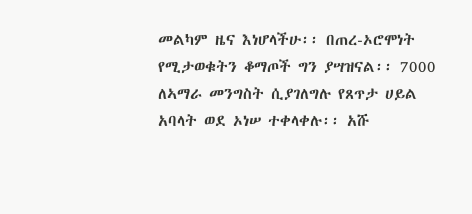መልካም ዜና እነሆላችሁ፡፡ በጠረ-ኦሮሞነት የሚታወቁትን ቆማጦች ግን ያሣዝናል፡፡ 7000 ለኣማራ መንግስት ሲያገለግሉ የጸጥታ ሀይል አባላት ወደ ኦነሠ ተቀላቀሉ፡፡ አሹ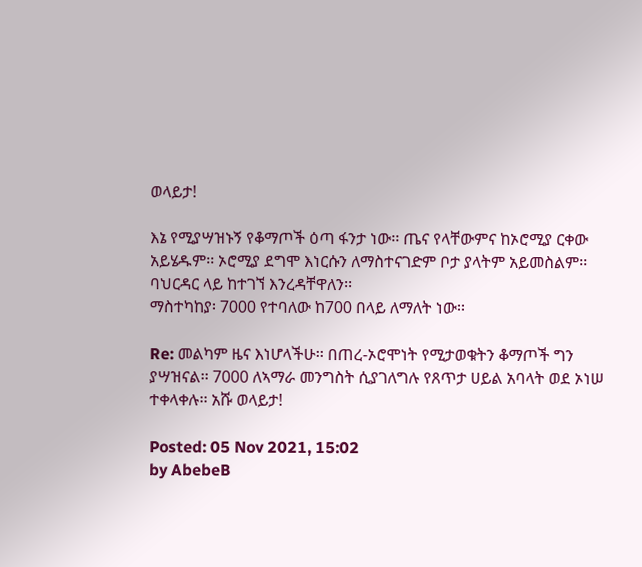ወላይታ!

እኔ የሚያሣዝኑኝ የቆማጦች ዕጣ ፋንታ ነው፡፡ ጤና የላቸውምና ከኦሮሚያ ርቀው አይሄዱም፡፡ ኦሮሚያ ደግሞ እነርሱን ለማስተናገድም ቦታ ያላትም አይመስልም፡፡ ባህርዳር ላይ ከተገኘ እንረዳቸዋለን፡፡
ማስተካከያ፡ 7000 የተባለው ከ700 በላይ ለማለት ነው፡፡

Re: መልካም ዜና እነሆላችሁ፡፡ በጠረ-ኦሮሞነት የሚታወቁትን ቆማጦች ግን ያሣዝናል፡፡ 7000 ለኣማራ መንግስት ሲያገለግሉ የጸጥታ ሀይል አባላት ወደ ኦነሠ ተቀላቀሉ፡፡ አሹ ወላይታ!

Posted: 05 Nov 2021, 15:02
by AbebeB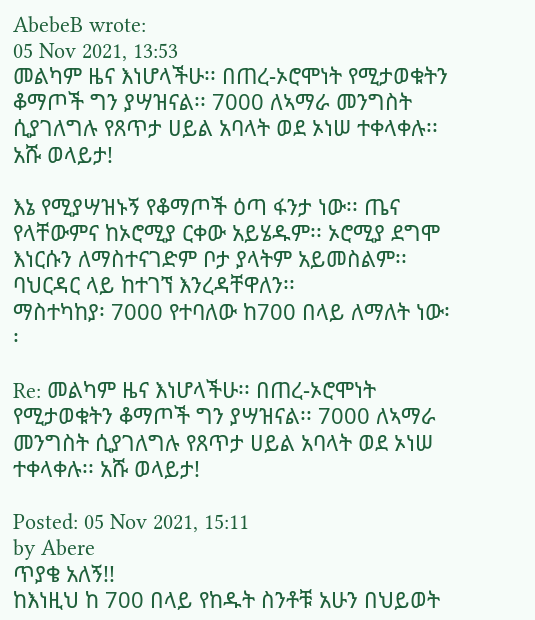AbebeB wrote:
05 Nov 2021, 13:53
መልካም ዜና እነሆላችሁ፡፡ በጠረ-ኦሮሞነት የሚታወቁትን ቆማጦች ግን ያሣዝናል፡፡ 7000 ለኣማራ መንግስት ሲያገለግሉ የጸጥታ ሀይል አባላት ወደ ኦነሠ ተቀላቀሉ፡፡ አሹ ወላይታ!

እኔ የሚያሣዝኑኝ የቆማጦች ዕጣ ፋንታ ነው፡፡ ጤና የላቸውምና ከኦሮሚያ ርቀው አይሄዱም፡፡ ኦሮሚያ ደግሞ እነርሱን ለማስተናገድም ቦታ ያላትም አይመስልም፡፡ ባህርዳር ላይ ከተገኘ እንረዳቸዋለን፡፡
ማስተካከያ፡ 7000 የተባለው ከ700 በላይ ለማለት ነው፡፡

Re: መልካም ዜና እነሆላችሁ፡፡ በጠረ-ኦሮሞነት የሚታወቁትን ቆማጦች ግን ያሣዝናል፡፡ 7000 ለኣማራ መንግስት ሲያገለግሉ የጸጥታ ሀይል አባላት ወደ ኦነሠ ተቀላቀሉ፡፡ አሹ ወላይታ!

Posted: 05 Nov 2021, 15:11
by Abere
ጥያቄ አለኝ!!
ከእነዚህ ከ 700 በላይ የከዱት ስንቶቹ አሁን በህይወት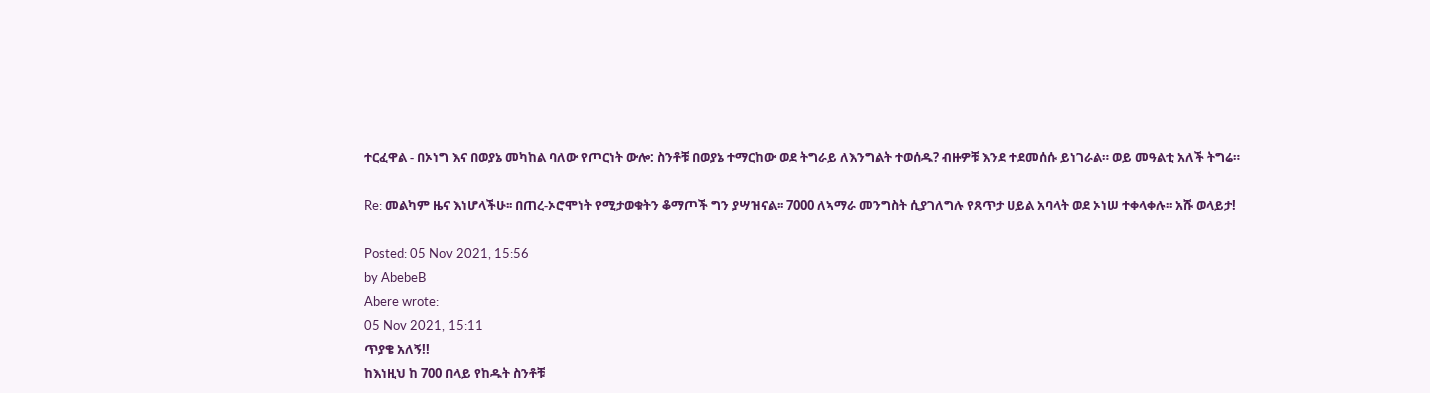ተርፈዋል - በኦነግ እና በወያኔ መካከል ባለው የጦርነት ውሎ: ስንቶቹ በወያኔ ተማርከው ወደ ትግራይ ለእንግልት ተወሰዱ? ብዙዎቹ እንደ ተደመሰሱ ይነገራል። ወይ መዓልቲ አለች ትግሬ።

Re: መልካም ዜና እነሆላችሁ፡፡ በጠረ-ኦሮሞነት የሚታወቁትን ቆማጦች ግን ያሣዝናል፡፡ 7000 ለኣማራ መንግስት ሲያገለግሉ የጸጥታ ሀይል አባላት ወደ ኦነሠ ተቀላቀሉ፡፡ አሹ ወላይታ!

Posted: 05 Nov 2021, 15:56
by AbebeB
Abere wrote:
05 Nov 2021, 15:11
ጥያቄ አለኝ!!
ከእነዚህ ከ 700 በላይ የከዱት ስንቶቹ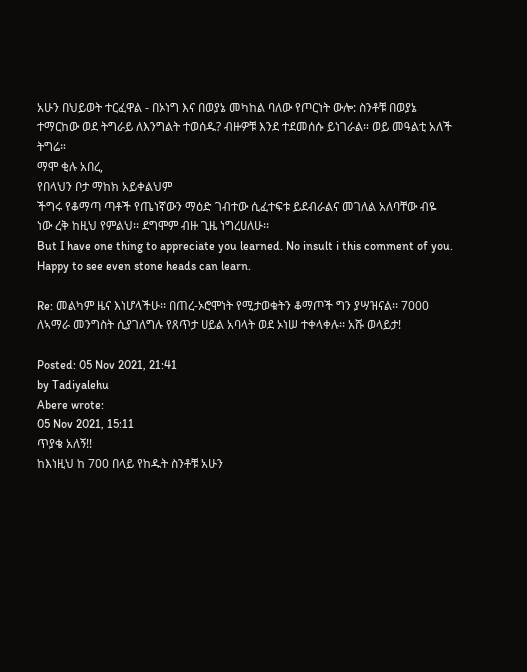አሁን በህይወት ተርፈዋል - በኦነግ እና በወያኔ መካከል ባለው የጦርነት ውሎ: ስንቶቹ በወያኔ ተማርከው ወደ ትግራይ ለእንግልት ተወሰዱ? ብዙዎቹ እንደ ተደመሰሱ ይነገራል። ወይ መዓልቲ አለች ትግሬ።
ማሞ ቂሉ አበረ,
የበላህን ቦታ ማከክ አይቀልህም
ችግሩ የቆማጣ ጣቶች የጤነኛውን ማዕድ ገብተው ሲፈተፍቱ ይደብራልና መገለል አለባቸው ብዬ ነው ረቅ ከዚህ የምልህ፡፡ ደግሞም ብዙ ጊዜ ነግረሀለሁ፡፡
But I have one thing to appreciate you learned. No insult i this comment of you. Happy to see even stone heads can learn.

Re: መልካም ዜና እነሆላችሁ፡፡ በጠረ-ኦሮሞነት የሚታወቁትን ቆማጦች ግን ያሣዝናል፡፡ 7000 ለኣማራ መንግስት ሲያገለግሉ የጸጥታ ሀይል አባላት ወደ ኦነሠ ተቀላቀሉ፡፡ አሹ ወላይታ!

Posted: 05 Nov 2021, 21:41
by Tadiyalehu
Abere wrote:
05 Nov 2021, 15:11
ጥያቄ አለኝ!!
ከእነዚህ ከ 700 በላይ የከዱት ስንቶቹ አሁን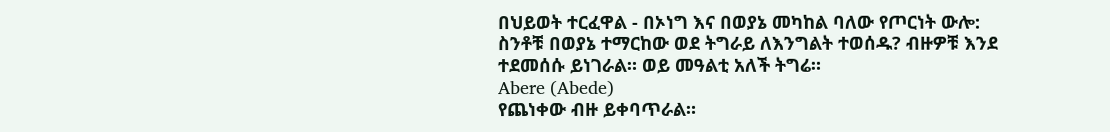በህይወት ተርፈዋል - በኦነግ እና በወያኔ መካከል ባለው የጦርነት ውሎ: ስንቶቹ በወያኔ ተማርከው ወደ ትግራይ ለእንግልት ተወሰዱ? ብዙዎቹ እንደ ተደመሰሱ ይነገራል። ወይ መዓልቲ አለች ትግሬ።
Abere (Abede)
የጨነቀው ብዙ ይቀባጥራል።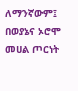ለማንኛውም፤
በወያኔና ኦሮሞ መሀል ጦርነት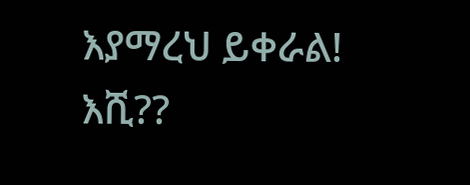እያማረህ ይቀራል!
እሺ??